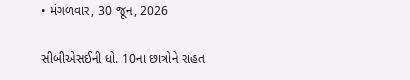• મંગળવાર, 30 જૂન, 2026

સીબીએસઈની ધો. 10ના છાત્રોને રાહત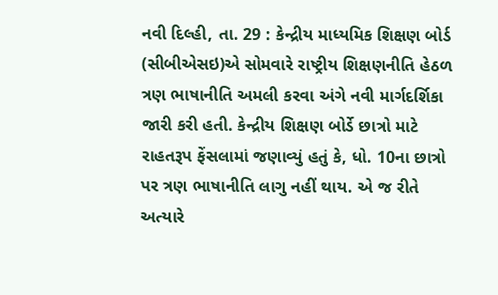નવી દિલ્હી, તા. 29 : કેન્દ્રીય માધ્યમિક શિક્ષણ બોર્ડ (સીબીએસઇ)એ સોમવારે રાષ્ટ્રીય શિક્ષણનીતિ હેઠળ ત્રણ ભાષાનીતિ અમલી કરવા અંગે નવી માર્ગદર્શિકા જારી કરી હતી. કેન્દ્રીય શિક્ષણ બોર્ડે છાત્રો માટે રાહતરૂપ ફેંસલામાં જણાવ્યું હતું કે, ધો. 10ના છાત્રો પર ત્રણ ભાષાનીતિ લાગુ નહીં થાય. એ જ રીતે અત્યારે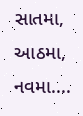સાતમા, આઠમા, નવમા....